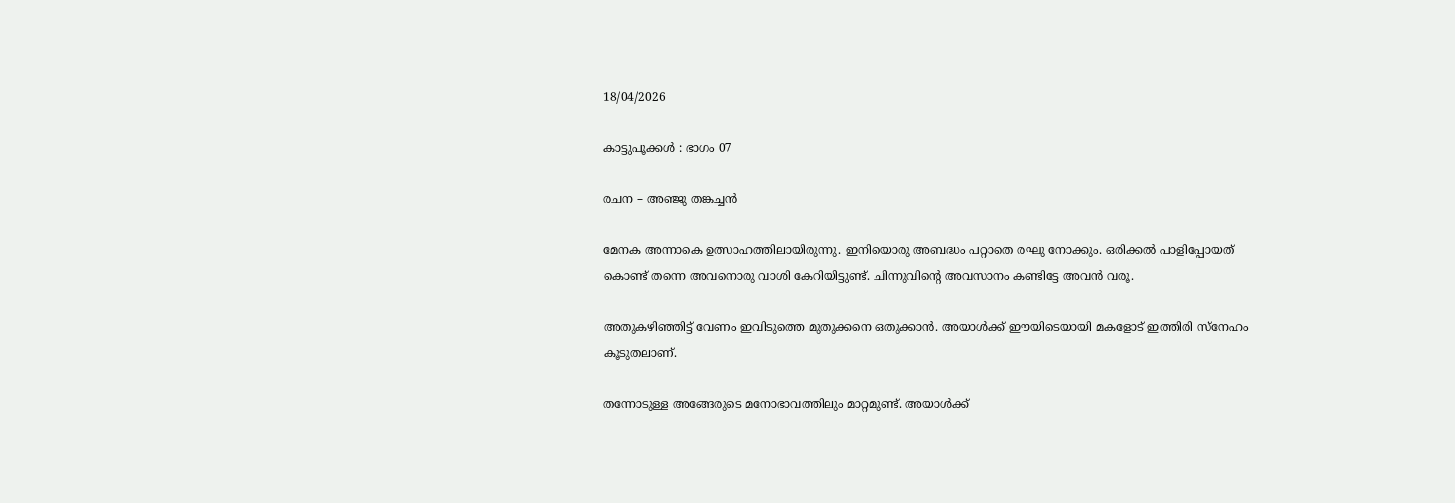18/04/2026

കാട്ടുപൂക്കൾ : ഭാഗം 07

രചന – അഞ്ജു തങ്കച്ചൻ

മേനക അന്നാകെ ഉത്സാഹത്തിലായിരുന്നു. ഇനിയൊരു അബദ്ധം പറ്റാതെ രഘു നോക്കും. ഒരിക്കൽ പാളിപ്പോയത് കൊണ്ട് തന്നെ അവനൊരു വാശി കേറിയിട്ടുണ്ട്. ചിന്നുവിന്റെ അവസാനം കണ്ടിട്ടേ അവൻ വരൂ.

അതുകഴിഞ്ഞിട്ട് വേണം ഇവിടുത്തെ മുതുക്കനെ ഒതുക്കാൻ. അയാൾക്ക്‌ ഈയിടെയായി മകളോട് ഇത്തിരി സ്നേഹം കൂടുതലാണ്.

തന്നോടുള്ള അങ്ങേരുടെ മനോഭാവത്തിലും മാറ്റമുണ്ട്. അയാൾക്ക്‌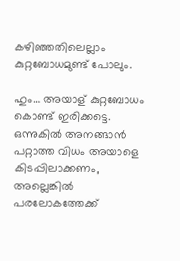കഴിഞ്ഞതിലെല്ലാം കുറ്റബോധമുണ്ട് പോലും.

ഹും… അയാള് കുറ്റബോധം കൊണ്ട് ഇരിക്കട്ടെ. ഒന്നുകിൽ അനങ്ങാൻ പറ്റാത്ത വിധം അയാളെ കിടപ്പിലാക്കണം, അല്ലെങ്കിൽ പരലോകത്തേക്ക്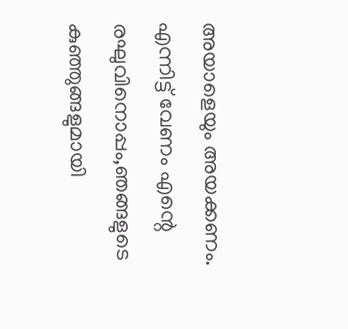അയാളെയും അയക്കണം.
എന്നിട്ട് വേണം എന്റെ രഘുവിനൊപ്പം,ഞങ്ങളുടെ കുഞ്ഞുങ്ങളുമായി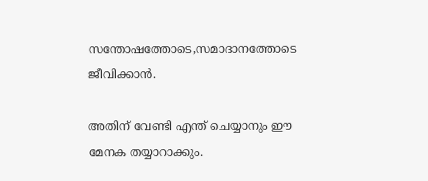സന്തോഷത്തോടെ,സമാദാനത്തോടെ ജീവിക്കാൻ.

അതിന് വേണ്ടി എന്ത് ചെയ്യാനും ഈ മേനക തയ്യാറാക്കും.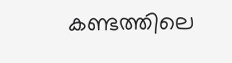കണ്ടത്തിലെ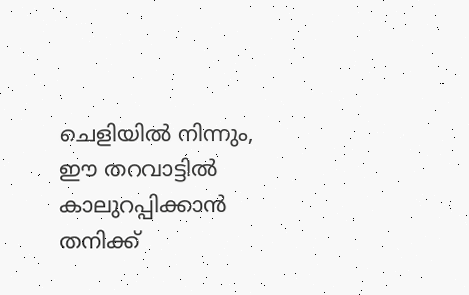ചെളിയിൽ നിന്നും, ഈ തറവാട്ടിൽ കാലുറപ്പിക്കാൻ തനിക്ക്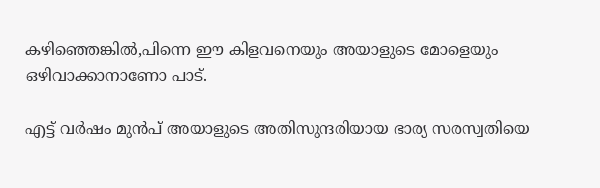കഴിഞ്ഞെങ്കിൽ,പിന്നെ ഈ കിളവനെയും അയാളുടെ മോളെയും ഒഴിവാക്കാനാണോ പാട്.

എട്ട്‌ വർഷം മുൻപ് അയാളുടെ അതിസുന്ദരിയായ ഭാര്യ സരസ്വതിയെ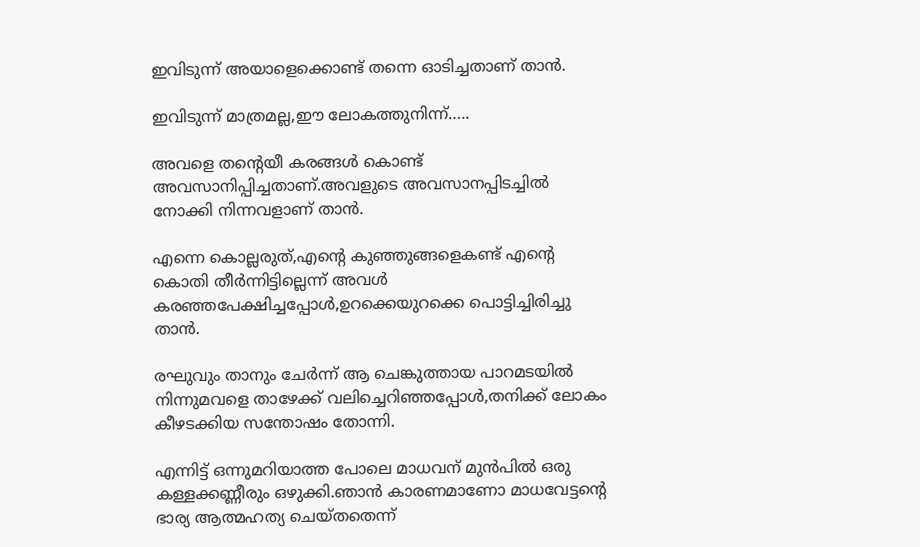ഇവിടുന്ന് അയാളെക്കൊണ്ട് തന്നെ ഓടിച്ചതാണ് താൻ.

ഇവിടുന്ന് മാത്രമല്ല,ഈ ലോകത്തുനിന്ന്…..

അവളെ തന്റെയീ കരങ്ങൾ കൊണ്ട് അവസാനിപ്പിച്ചതാണ്.അവളുടെ അവസാനപ്പിടച്ചിൽ നോക്കി നിന്നവളാണ് താൻ.

എന്നെ കൊല്ലരുത്,എന്റെ കുഞ്ഞുങ്ങളെകണ്ട് എന്റെ കൊതി തീർന്നിട്ടില്ലെന്ന് അവൾ കരഞ്ഞപേക്ഷിച്ചപ്പോൾ,ഉറക്കെയുറക്കെ പൊട്ടിച്ചിരിച്ചു താൻ.

രഘുവും താനും ചേർന്ന് ആ ചെങ്കുത്തായ പാറമടയിൽ നിന്നുമവളെ താഴേക്ക് വലിച്ചെറിഞ്ഞപ്പോൾ,തനിക്ക് ലോകം കീഴടക്കിയ സന്തോഷം തോന്നി.

എന്നിട്ട് ഒന്നുമറിയാത്ത പോലെ മാധവന് മുൻപിൽ ഒരു കള്ളക്കണ്ണീരും ഒഴുക്കി.ഞാൻ കാരണമാണോ മാധവേട്ടന്റെ ഭാര്യ ആത്മഹത്യ ചെയ്തതെന്ന്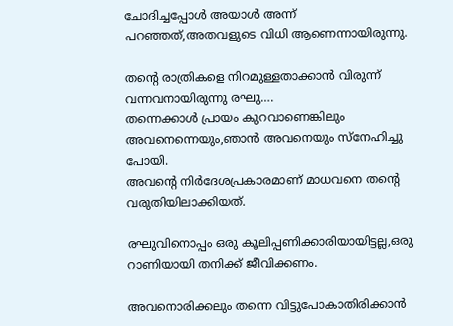ചോദിച്ചപ്പോൾ അയാൾ അന്ന് പറഞ്ഞത്,അതവളുടെ വിധി ആണെന്നായിരുന്നു.

തന്റെ രാത്രികളെ നിറമുള്ളതാക്കാൻ വിരുന്ന് വന്നവനായിരുന്നു രഘു….
തന്നെക്കാൾ പ്രായം കുറവാണെങ്കിലും അവനെന്നെയും,ഞാൻ അവനെയും സ്നേഹിച്ചു പോയി.
അവന്റെ നിർദേശപ്രകാരമാണ് മാധവനെ തന്റെ വരുതിയിലാക്കിയത്.

രഘുവിനൊപ്പം ഒരു കൂലിപ്പണിക്കാരിയായിട്ടല്ല,ഒരു റാണിയായി തനിക്ക് ജീവിക്കണം.

അവനൊരിക്കലും തന്നെ വിട്ടുപോകാതിരിക്കാൻ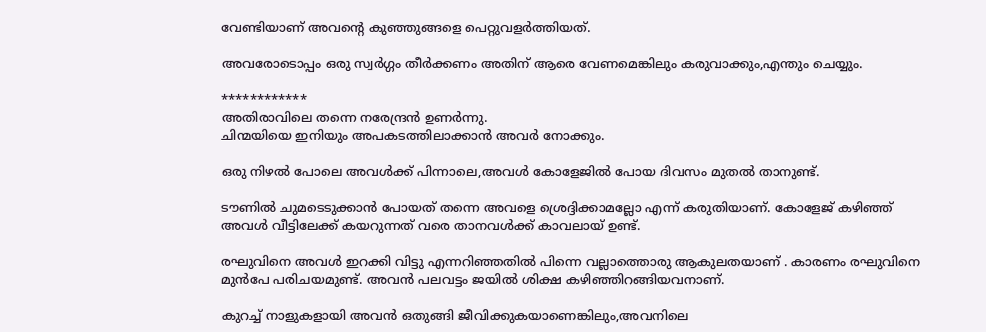വേണ്ടിയാണ് അവന്റെ കുഞ്ഞുങ്ങളെ പെറ്റുവളർത്തിയത്.

അവരോടൊപ്പം ഒരു സ്വർഗ്ഗം തീർക്കണം അതിന് ആരെ വേണമെങ്കിലും കരുവാക്കും,എന്തും ചെയ്യും.

************
അതിരാവിലെ തന്നെ നരേന്ദ്രൻ ഉണർന്നു.
ചിന്മയിയെ ഇനിയും അപകടത്തിലാക്കാൻ അവർ നോക്കും.

ഒരു നിഴൽ പോലെ അവൾക്ക് പിന്നാലെ,അവൾ കോളേജിൽ പോയ ദിവസം മുതൽ താനുണ്ട്.

ടൗണിൽ ചുമടെടുക്കാൻ പോയത് തന്നെ അവളെ ശ്രെദ്ദിക്കാമല്ലോ എന്ന് കരുതിയാണ്. കോളേജ് കഴിഞ്ഞ് അവൾ വീട്ടിലേക്ക് കയറുന്നത് വരെ താനവൾക്ക് കാവലായ് ഉണ്ട്‌.

രഘുവിനെ അവൾ ഇറക്കി വിട്ടു എന്നറിഞ്ഞതിൽ പിന്നെ വല്ലാത്തൊരു ആകുലതയാണ് . കാരണം രഘുവിനെ മുൻപേ പരിചയമുണ്ട്. അവൻ പലവട്ടം ജയിൽ ശിക്ഷ കഴിഞ്ഞിറങ്ങിയവനാണ്.

കുറച്ച് നാളുകളായി അവൻ ഒതുങ്ങി ജീവിക്കുകയാണെങ്കിലും,അവനിലെ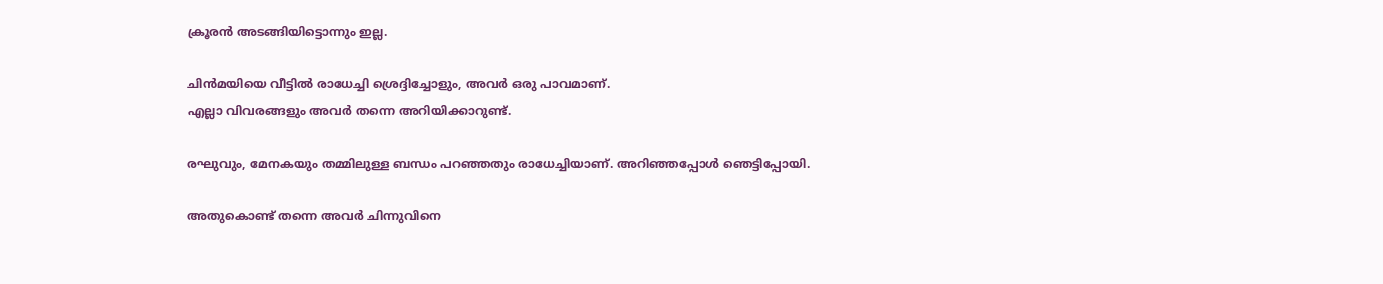ക്രൂരൻ അടങ്ങിയിട്ടൊന്നും ഇല്ല.

ചിൻമയിയെ വീട്ടിൽ രാധേച്ചി ശ്രെദ്ദിച്ചോളും, അവർ ഒരു പാവമാണ്.
എല്ലാ വിവരങ്ങളും അവർ തന്നെ അറിയിക്കാറുണ്ട്.

രഘുവും, മേനകയും തമ്മിലുള്ള ബന്ധം പറഞ്ഞതും രാധേച്ചിയാണ്. അറിഞ്ഞപ്പോൾ ഞെട്ടിപ്പോയി.

അതുകൊണ്ട് തന്നെ അവർ ചിന്നുവിനെ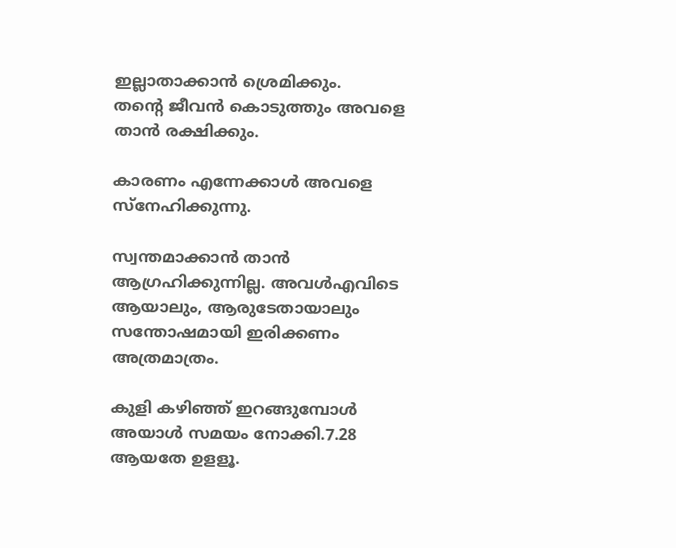ഇല്ലാതാക്കാൻ ശ്രെമിക്കും.
തന്റെ ജീവൻ കൊടുത്തും അവളെ താൻ രക്ഷിക്കും.

കാരണം എന്നേക്കാൾ അവളെ സ്നേഹിക്കുന്നു.

സ്വന്തമാക്കാൻ താൻ ആഗ്രഹിക്കുന്നില്ല. അവൾഎവിടെ ആയാലും, ആരുടേതായാലും സന്തോഷമായി ഇരിക്കണം അത്രമാത്രം.

കുളി കഴിഞ്ഞ് ഇറങ്ങുമ്പോൾ അയാൾ സമയം നോക്കി.7.28 ആയതേ ഉളളൂ.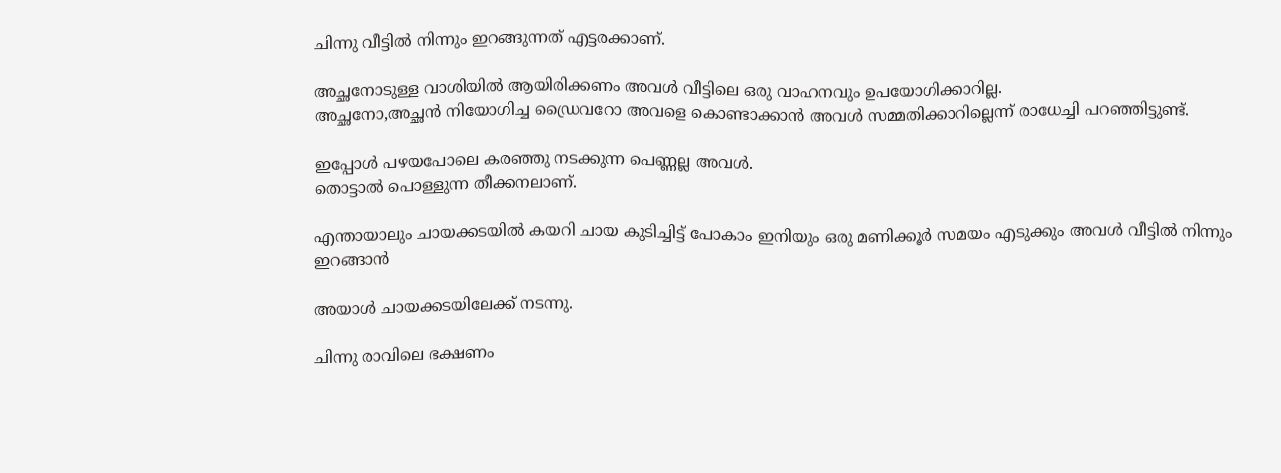ചിന്നു വീട്ടിൽ നിന്നും ഇറങ്ങുന്നത് എട്ടരക്കാണ്.

അച്ഛനോടുള്ള വാശിയിൽ ആയിരിക്കണം അവൾ വീട്ടിലെ ഒരു വാഹനവും ഉപയോഗിക്കാറില്ല.
അച്ഛനോ,അച്ഛൻ നിയോഗിച്ച ഡ്രൈവറോ അവളെ കൊണ്ടാക്കാൻ അവൾ സമ്മതിക്കാറില്ലെന്ന് രാധേച്ചി പറഞ്ഞിട്ടുണ്ട്.

ഇപ്പോൾ പഴയപോലെ കരഞ്ഞു നടക്കുന്ന പെണ്ണല്ല അവൾ.
തൊട്ടാൽ പൊള്ളുന്ന തീക്കനലാണ്.

എന്തായാലും ചായക്കടയിൽ കയറി ചായ കുടിച്ചിട്ട് പോകാം ഇനിയും ഒരു മണിക്കൂർ സമയം എടുക്കും അവൾ വീട്ടിൽ നിന്നും ഇറങ്ങാൻ

അയാൾ ചായക്കടയിലേക്ക് നടന്നു.

ചിന്നു രാവിലെ ഭക്ഷണം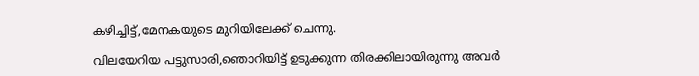കഴിച്ചിട്ട്,മേനകയുടെ മുറിയിലേക്ക് ചെന്നു.

വിലയേറിയ പട്ടുസാരി,ഞൊറിയിട്ട് ഉടുക്കുന്ന തിരക്കിലായിരുന്നു അവർ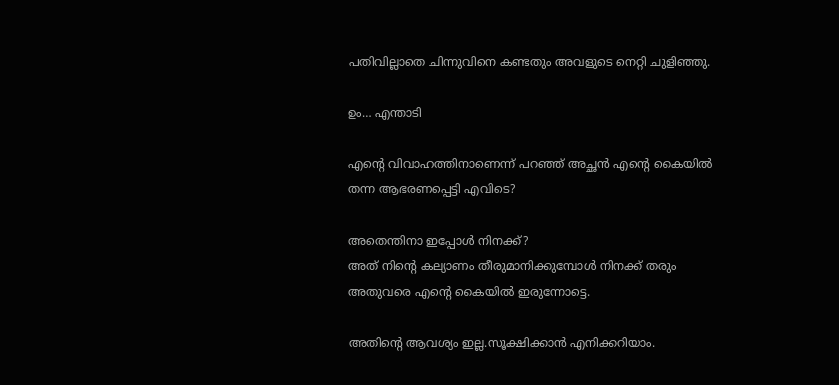പതിവില്ലാതെ ചിന്നുവിനെ കണ്ടതും അവളുടെ നെറ്റി ചുളിഞ്ഞു.

ഉം… എന്താടി

എന്റെ വിവാഹത്തിനാണെന്ന് പറഞ്ഞ് അച്ഛൻ എന്റെ കൈയിൽ തന്ന ആഭരണപ്പെട്ടി എവിടെ?

അതെന്തിനാ ഇപ്പോൾ നിനക്ക്?
അത് നിന്റെ കല്യാണം തീരുമാനിക്കുമ്പോൾ നിനക്ക് തരും അതുവരെ എന്റെ കൈയിൽ ഇരുന്നോട്ടെ.

അതിന്റെ ആവശ്യം ഇല്ല.സൂക്ഷിക്കാൻ എനിക്കറിയാം.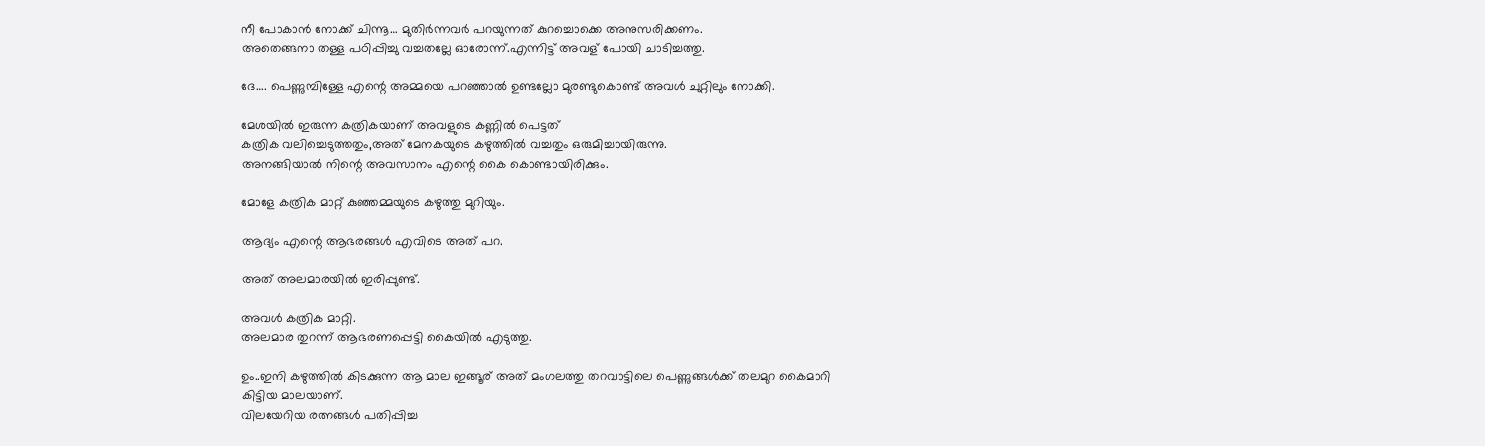നീ പോകാൻ നോക്ക് ചിന്നൂ… മുതിർന്നവർ പറയുന്നത് കുറച്ചൊക്കെ അനുസരിക്കണം.
അതെങ്ങനാ തള്ള പഠിപ്പിച്ചു വച്ചതല്ലേ ഓരോന്ന്.എന്നിട്ട് അവള് പോയി ചാടിച്ചത്തു.

ദേ…. പെണ്ണുമ്പിള്ളേ എന്റെ അമ്മയെ പറഞ്ഞാൽ ഉണ്ടല്ലോ മുരണ്ടുകൊണ്ട് അവൾ ചുറ്റിലും നോക്കി.

മേശയിൽ ഇരുന്ന കത്രികയാണ് അവളുടെ കണ്ണിൽ പെട്ടത്
കത്രിക വലിച്ചെടുത്തതും,അത് മേനകയുടെ കഴുത്തിൽ വച്ചതും ഒരുമിച്ചായിരുന്നു.
അനങ്ങിയാൽ നിന്റെ അവസാനം എന്റെ കൈ കൊണ്ടായിരിക്കും.

മോളേ കത്രിക മാറ്റ് കുഞ്ഞമ്മയുടെ കഴുത്തു മുറിയും.

ആദ്യം എന്റെ ആഭരങ്ങൾ എവിടെ അത് പറ.

അത് അലമാരയിൽ ഇരിപ്പുണ്ട്.

അവൾ കത്രിക മാറ്റി.
അലമാര തുറന്ന് ആഭരണപ്പെട്ടി കൈയിൽ എടുത്തു.

ഉം..ഇനി കഴുത്തിൽ കിടക്കുന്ന ആ മാല ഇങ്ങൂര് അത് മംഗലത്തു തറവാട്ടിലെ പെണ്ണുങ്ങൾക്ക് തലമുറ കൈമാറി കിട്ടിയ മാലയാണ്.
വിലയേറിയ രത്നങ്ങൾ പതിപ്പിച്ച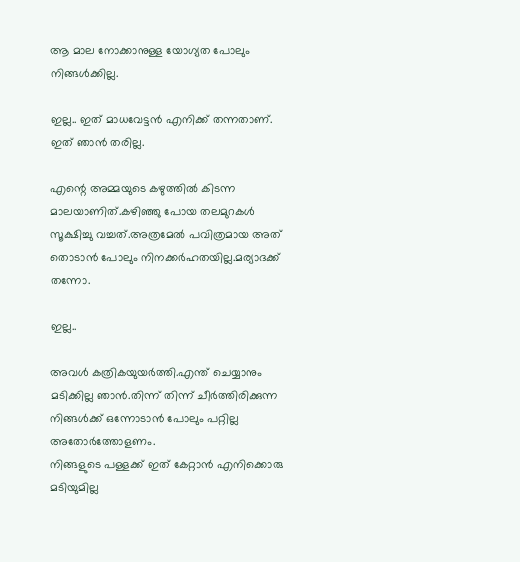ആ മാല നോക്കാനുള്ള യോഗ്യത പോലും നിങ്ങൾക്കില്ല.

ഇല്ല.. ഇത് മാധവേട്ടൻ എനിക്ക് തന്നതാണ്.
ഇത് ഞാൻ തരില്ല.

എന്റെ അമ്മയുടെ കഴുത്തിൽ കിടന്ന മാലയാണിത്.കഴിഞ്ഞു പോയ തലമുറകൾ സൂക്ഷിച്ചു വച്ചത്.അത്രമേൽ പവിത്രമായ അത് തൊടാൻ പോലും നിനക്കർഹതയില്ല.മര്യാദക്ക് തന്നോ.

ഇല്ല..

അവൾ കത്രികയുയർത്തി.എന്ത് ചെയ്യാനും മടിക്കില്ല ഞാൻ.തിന്ന് തിന്ന് ചീർത്തിരിക്കുന്ന നിങ്ങൾക്ക് ഒന്നോടാൻ പോലും പറ്റില്ല അതോർത്തോളണം.
നിങ്ങളുടെ പള്ളക്ക് ഇത് കേറ്റാൻ എനിക്കൊരു മടിയുമില്ല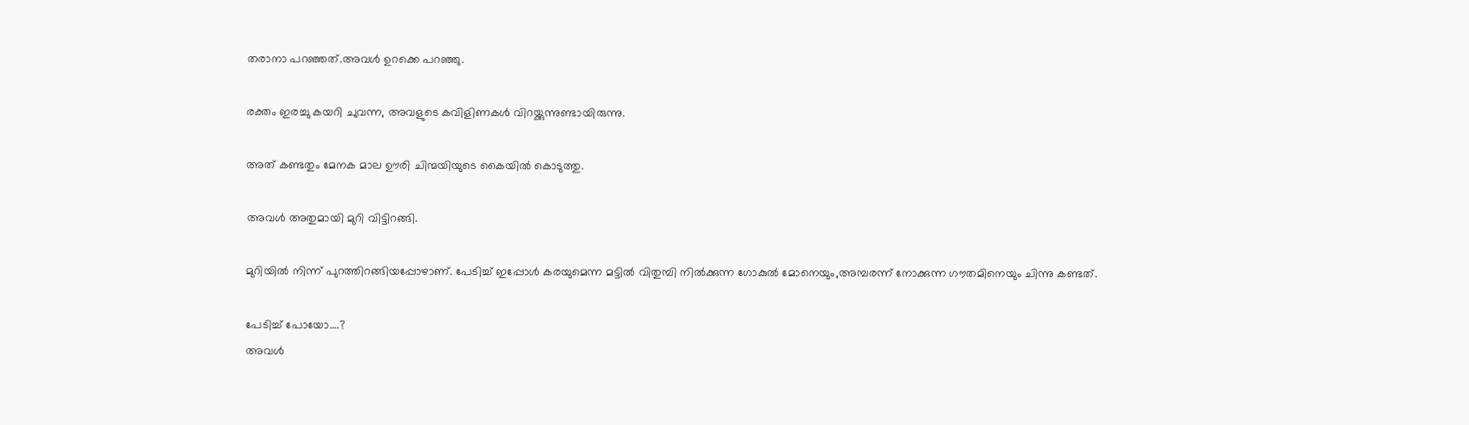തരാനാ പറഞ്ഞത്.അവൾ ഉറക്കെ പറഞ്ഞു.

രക്തം ഇരച്ചു കയറി ചുവന്ന, അവളുടെ കവിളിണകൾ വിറയ്ക്കുന്നുണ്ടായിരുന്നു.

അത് കണ്ടതും മേനക മാല ഊരി ചിന്മയിയുടെ കൈയിൽ കൊടുത്തു.

അവൾ അതുമായി മുറി വിട്ടിറങ്ങി.

മുറിയിൽ നിന്ന് പുറത്തിറങ്ങിയപ്പോഴാണ്. പേടിച്ച് ഇപ്പോൾ കരയുമെന്ന മട്ടിൽ വിതുമ്പി നിൽക്കുന്ന ഗോകുൽ മോനെയും,അമ്പരന്ന് നോക്കുന്ന ഗൗതമിനെയും ചിന്നു കണ്ടത്.

പേടിച്ച് പോയോ….?
അവൾ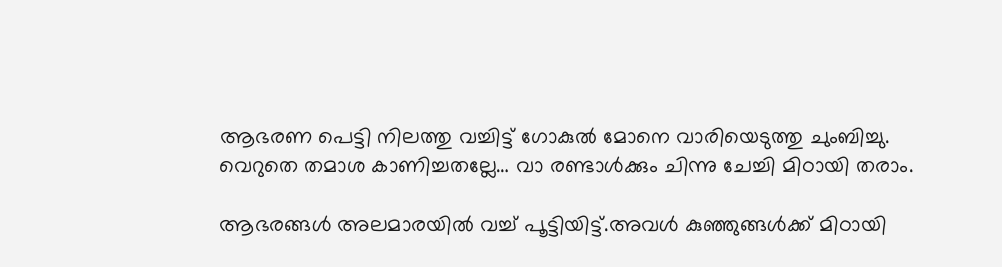ആഭരണ പെട്ടി നിലത്തു വച്ചിട്ട് ഗോകുൽ മോനെ വാരിയെടുത്തു ചുംബിച്ചു.
വെറുതെ തമാശ കാണിച്ചതല്ലേ… വാ രണ്ടാൾക്കും ചിന്നു ചേച്ചി മിഠായി തരാം.

ആഭരങ്ങൾ അലമാരയിൽ വച്ച് പൂട്ടിയിട്ട്.അവൾ കുഞ്ഞുങ്ങൾക്ക് മിഠായി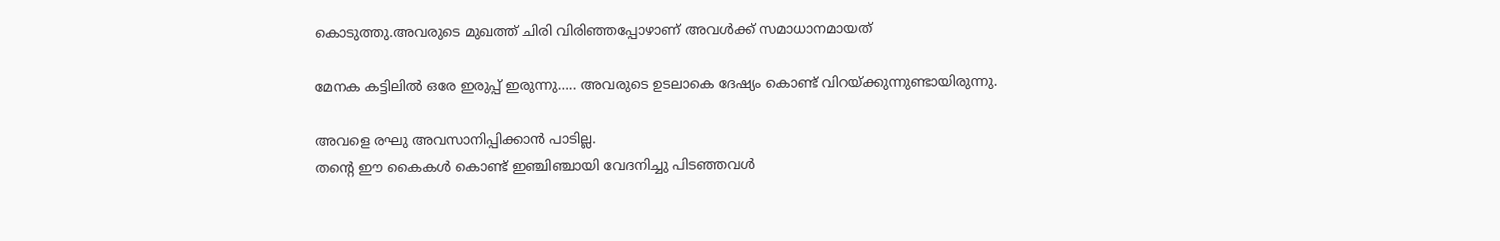കൊടുത്തു.അവരുടെ മുഖത്ത് ചിരി വിരിഞ്ഞപ്പോഴാണ് അവൾക്ക് സമാധാനമായത്

മേനക കട്ടിലിൽ ഒരേ ഇരുപ്പ് ഇരുന്നു….. അവരുടെ ഉടലാകെ ദേഷ്യം കൊണ്ട് വിറയ്ക്കുന്നുണ്ടായിരുന്നു.

അവളെ രഘു അവസാനിപ്പിക്കാൻ പാടില്ല.
തന്റെ ഈ കൈകൾ കൊണ്ട് ഇഞ്ചിഞ്ചായി വേദനിച്ചു പിടഞ്ഞവൾ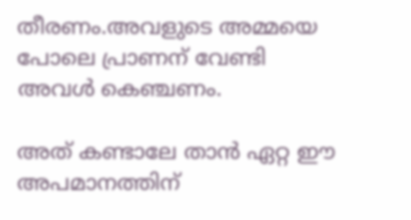തീരണം.അവളുടെ അമ്മയെ പോലെ പ്രാണന് വേണ്ടി അവൾ കെഞ്ചണം.

അത് കണ്ടാലേ താൻ ഏറ്റ ഈ അപമാനത്തിന്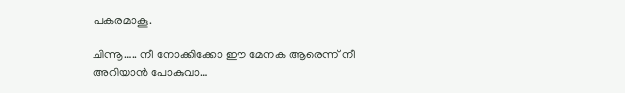പകരമാകൂ.

ചിന്നൂ….. നീ നോക്കിക്കോ ഈ മേനക ആരെന്ന് നീ അറിയാൻ പോകുവാ…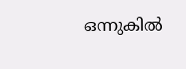ഒന്നുകിൽ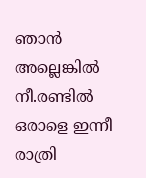ഞാൻ അല്ലെങ്കിൽ നീ.രണ്ടിൽ ഒരാളെ ഇന്നീ രാത്രി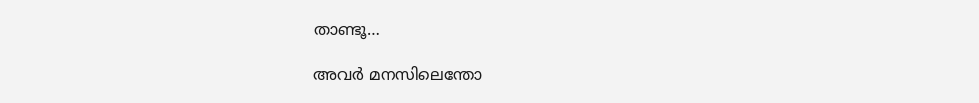താണ്ടൂ…

അവർ മനസിലെന്തോ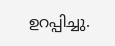ഉറപ്പിച്ചു.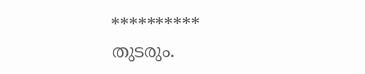**********
തുടരും.